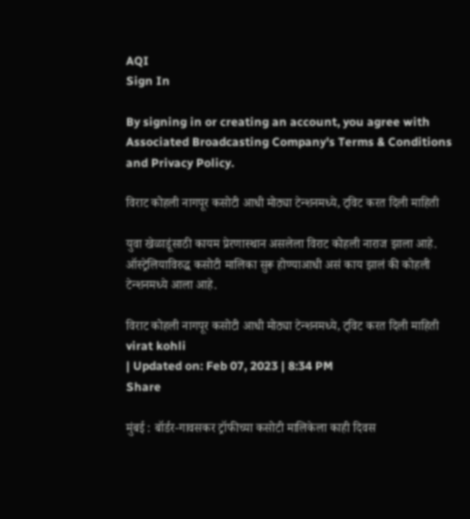AQI
Sign In

By signing in or creating an account, you agree with Associated Broadcasting Company's Terms & Conditions and Privacy Policy.

विराट कोहली नागपूर कसोटी आधी मोठ्या टेन्शनमध्ये, ट्विट करत दिली माहिती

युवा खेळाडूंसाठी कायम प्रेरणास्थान असलेला विराट कोहली नाराज झाला आहे. ऑस्ट्रेलियाविरुद्ध कसोटी मालिका सुरू होण्याआधी असं काय झालं की कोहली टेन्शनमध्ये आला आहे.

विराट कोहली नागपूर कसोटी आधी मोठ्या टेन्शनमध्ये, ट्विट करत दिली माहिती
virat kohli
| Updated on: Feb 07, 2023 | 8:34 PM
Share

मुंबई : बॉर्डर-गावसकर ट्रॉफीच्या कसोटी मालिकेला काही दिवस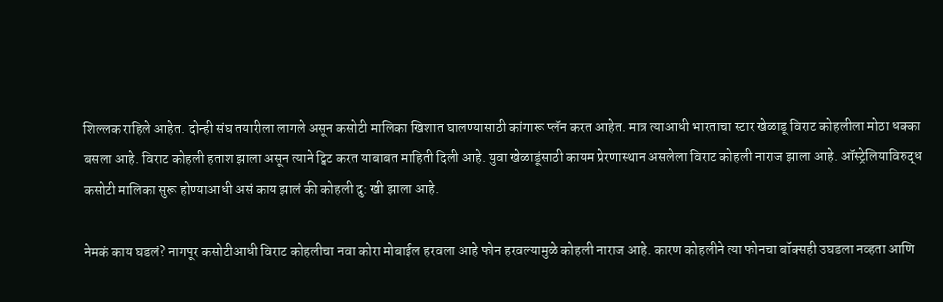शिल्लक राहिले आहेत. दोन्ही संघ तयारीला लागले असून कसोटी मालिका खिशात घालण्यासाठी कांगारू प्लॅन करत आहेत. मात्र त्याआधी भारताचा स्टार खेळाडू विराट कोहलीला मोठा धक्का बसला आहे. विराट कोहली हताश झाला असून त्याने ट्विट करत याबाबत माहिती दिली आहे. युवा खेळाडूंसाठी कायम प्रेरणास्थान असलेला विराट कोहली नाराज झाला आहे. ऑस्ट्रेलियाविरुद्ध कसोटी मालिका सुरू होण्याआधी असं काय झालं की कोहली दु: खी झाला आहे.

नेमकं काय घडलं? नागपूर कसोटीआधी विराट कोहलीचा नवा कोरा मोबाईल हरवला आहे फोन हरवल्यामुळे कोहली नाराज आहे. कारण कोहलीने त्या फोनचा बॉक्सही उघडला नव्हता आणि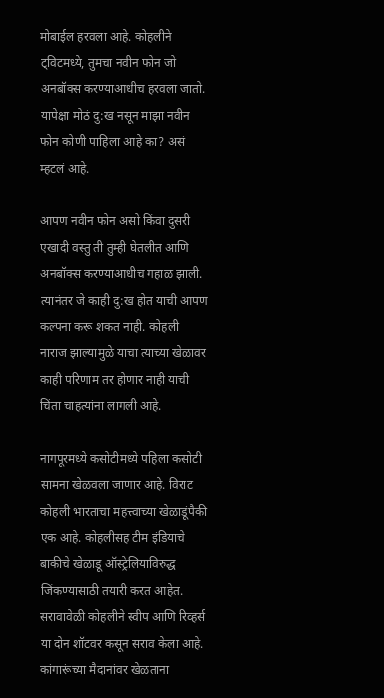मोबाईल हरवला आहे. कोहलीने ट्विटमध्ये, तुमचा नवीन फोन जो अनबॉक्स करण्याआधीच हरवला जातो. यापेक्षा मोठं दु:ख नसून माझा नवीन फोन कोणी पाहिला आहे का? असं म्हटलं आहे.

आपण नवीन फोन असो किंवा दुसरी एखादी वस्तु ती तुम्ही घेतलीत आणि अनबॉक्स करण्याआधीच गहाळ झाली. त्यानंतर जे काही दु:ख होत याची आपण कल्पना करू शकत नाही. कोहली नाराज झाल्यामुळे याचा त्याच्या खेळावर काही परिणाम तर होणार नाही याची चिंता चाहत्यांना लागली आहे.

नागपूरमध्ये कसोटीमध्ये पहिला कसोटी सामना खेळवला जाणार आहे. विराट कोहली भारताचा महत्त्वाच्या खेळाडूंपैकी एक आहे. कोहलीसह टीम इंडियाचे बाकीचे खेळाडू ऑस्ट्रेलियाविरुद्ध जिंकण्यासाठी तयारी करत आहेत. सरावावेळी कोहलीने स्वीप आणि रिव्हर्स या दोन शॉटवर कसून सराव केला आहे. कांगारूंच्या मैदानांवर खेळताना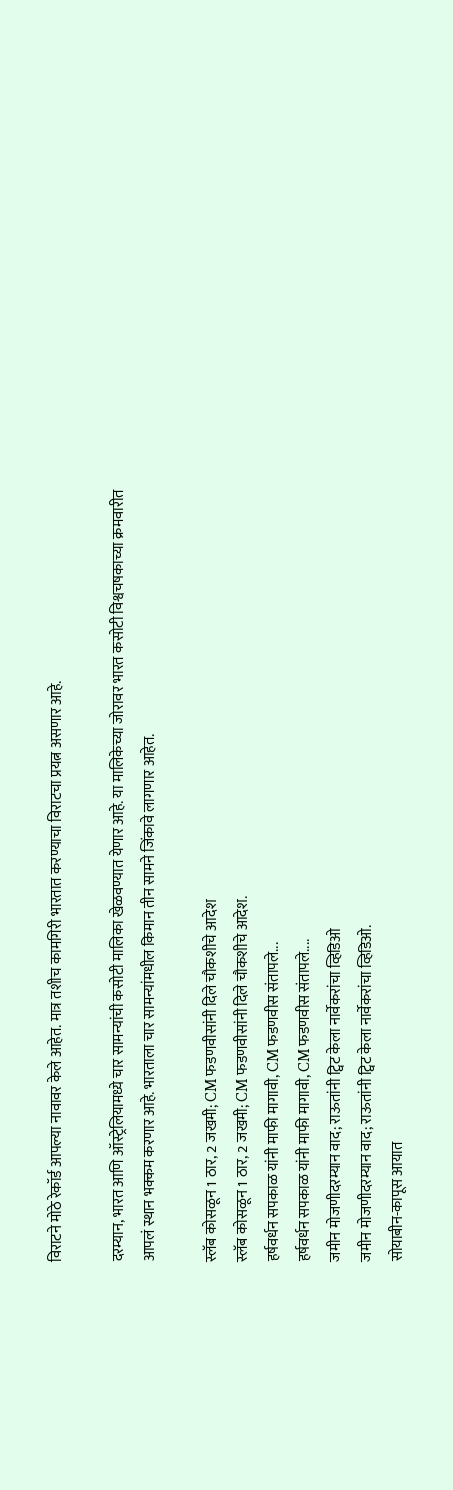विराटने मोठे रेकॉर्ड आपल्या नावावर केले आहेत. मात्र तशीच कामगिरी भारतात करण्याचा विराटचा प्रयत्न असणार आहे.

दरम्यान, भारत आणि ऑस्ट्रेलियामध्ये चार सामन्यांची कसोटी मालिका खेळवण्यात येणार आहे. या मालिकेच्या जोरावर भारत कसोटी विश्वचषकाच्या क्रमवारीत आपलं स्थान भक्कम करणार आहे. भारताला चार सामन्यांमधील किमान तीन सामने जिंकावे लागणार आहेत.

स्लॅब कोसळून 1 ठार, 2 जखमी; CM फडणवीसांनी दिले चौकशीचे आदेश
स्लॅब कोसळून 1 ठार, 2 जखमी; CM फडणवीसांनी दिले चौकशीचे आदेश.
हर्षवर्धन सपकाळ यांनी माफी मागावी, CM फडणवीस संतापले...
हर्षवर्धन सपकाळ यांनी माफी मागावी, CM फडणवीस संतापले....
जमीन मोजणीदरम्यान वाद; राऊतांनी ट्विट केला नार्वेकरांचा व्हिडिओ
जमीन मोजणीदरम्यान वाद; राऊतांनी ट्विट केला नार्वेकरांचा व्हिडिओ.
सोयाबीन-कापूस आयात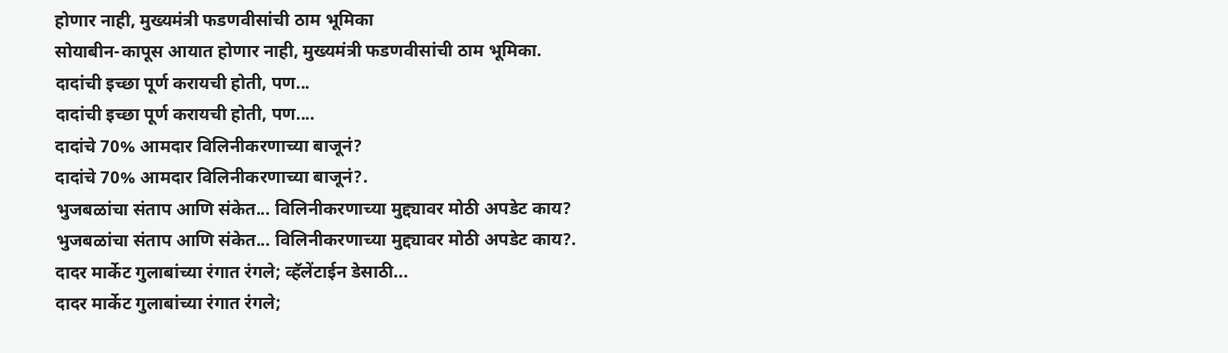होणार नाही, मुख्यमंत्री फडणवीसांची ठाम भूमिका
सोयाबीन-कापूस आयात होणार नाही, मुख्यमंत्री फडणवीसांची ठाम भूमिका.
दादांची इच्छा पूर्ण करायची होती, पण...
दादांची इच्छा पूर्ण करायची होती, पण....
दादांचे 70% आमदार विलिनीकरणाच्या बाजूनं?
दादांचे 70% आमदार विलिनीकरणाच्या बाजूनं?.
भुजबळांचा संताप आणि संकेत... विलिनीकरणाच्या मुद्द्यावर मोठी अपडेट काय?
भुजबळांचा संताप आणि संकेत... विलिनीकरणाच्या मुद्द्यावर मोठी अपडेट काय?.
दादर मार्केट गुलाबांच्या रंगात रंगले; व्हॅलेंटाईन डेसाठी...
दादर मार्केट गुलाबांच्या रंगात रंगले;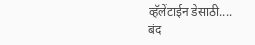व्हॅलेंटाईन डेसाठी....
बंद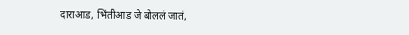दाराआड, भिंतीआड जे बोललं जातं,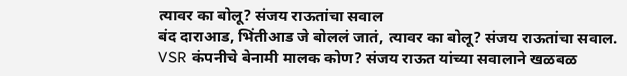त्यावर का बोलू? संजय राऊतांचा सवाल
बंद दाराआड, भिंतीआड जे बोललं जातं, त्यावर का बोलू? संजय राऊतांचा सवाल.
VSR कंपनीचे बेनामी मालक कोण? संजय राऊत यांच्या सवालाने खळबळ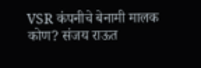VSR कंपनीचे बेनामी मालक कोण? संजय राऊत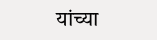यांच्या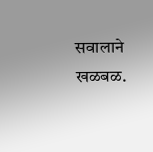सवालाने खळबळ.